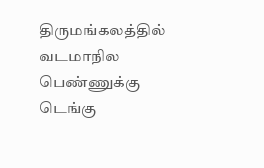திருமங்கலத்தில் வடமாநில பெண்ணுக்கு டெங்கு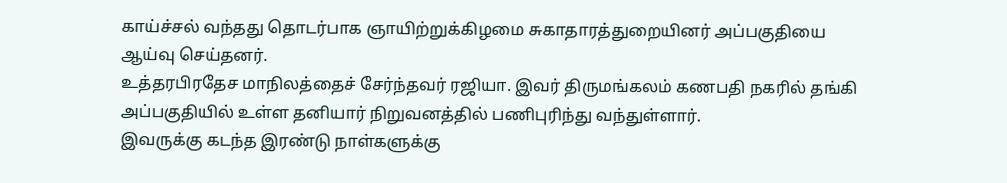காய்ச்சல் வந்தது தொடர்பாக ஞாயிற்றுக்கிழமை சுகாதாரத்துறையினர் அப்பகுதியை ஆய்வு செய்தனர்.
உத்தரபிரதேச மாநிலத்தைச் சேர்ந்தவர் ரஜியா. இவர் திருமங்கலம் கணபதி நகரில் தங்கி அப்பகுதியில் உள்ள தனியார் நிறுவனத்தில் பணிபுரிந்து வந்துள்ளார்.
இவருக்கு கடந்த இரண்டு நாள்களுக்கு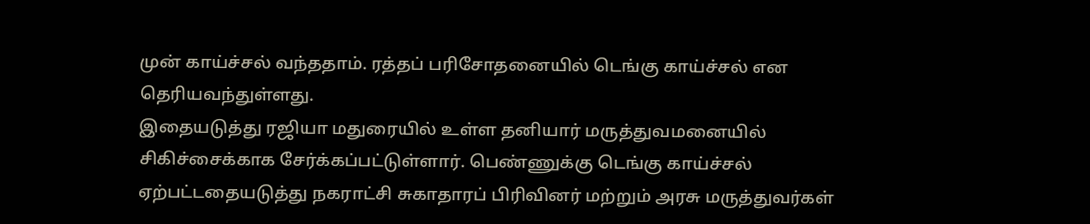முன் காய்ச்சல் வந்ததாம். ரத்தப் பரிசோதனையில் டெங்கு காய்ச்சல் என தெரியவந்துள்ளது.
இதையடுத்து ரஜியா மதுரையில் உள்ள தனியார் மருத்துவமனையில் சிகிச்சைக்காக சேர்க்கப்பட்டுள்ளார். பெண்ணுக்கு டெங்கு காய்ச்சல் ஏற்பட்டதையடுத்து நகராட்சி சுகாதாரப் பிரிவினர் மற்றும் அரசு மருத்துவர்கள்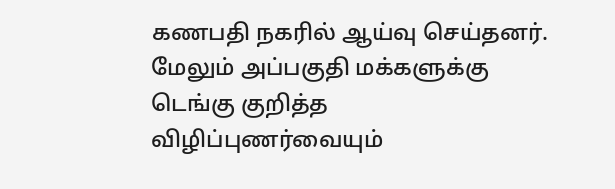கணபதி நகரில் ஆய்வு செய்தனர். மேலும் அப்பகுதி மக்களுக்கு டெங்கு குறித்த விழிப்புணர்வையும்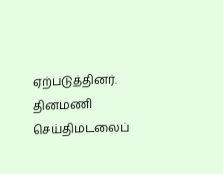ஏற்படுத்தினர்.
தினமணி செய்திமடலைப்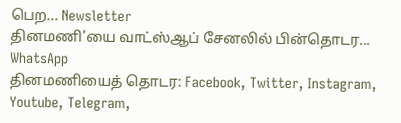பெற... Newsletter
தினமணி'யை வாட்ஸ்ஆப் சேனலில் பின்தொடர... WhatsApp
தினமணியைத் தொடர: Facebook, Twitter, Instagram, Youtube, Telegram,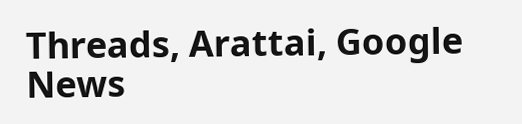Threads, Arattai, Google News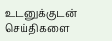உடனுக்குடன் செய்திகளை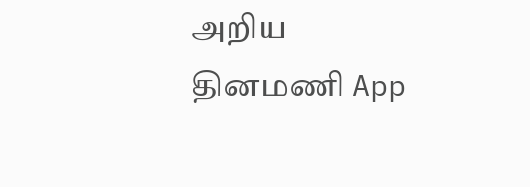அறிய தினமணி App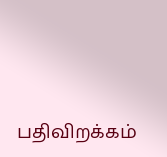பதிவிறக்கம்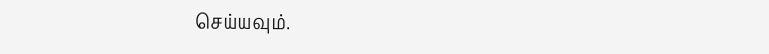செய்யவும்.